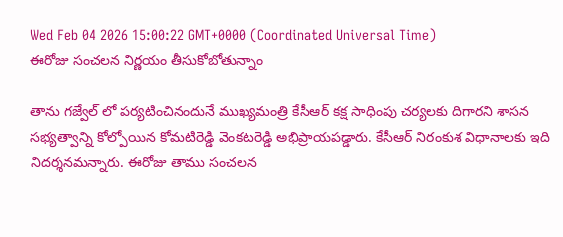Wed Feb 04 2026 15:00:22 GMT+0000 (Coordinated Universal Time)
ఈరోజు సంచలన నిర్ణయం తీసుకోబోతున్నాం

తాను గజ్వేల్ లో పర్యటించినందునే ముఖ్యమంత్రి కేసీఆర్ కక్ష సాధింపు చర్యలకు దిగారని శాసన సభ్యత్వాన్ని కోల్పోయిన కోమటిరెడ్డి వెంకటరెడ్డి అభిప్రాయపడ్డారు. కేసీఆర్ నిరంకుశ విధానాలకు ఇది నిదర్శనమన్నారు. ఈరోజు తాము సంచలన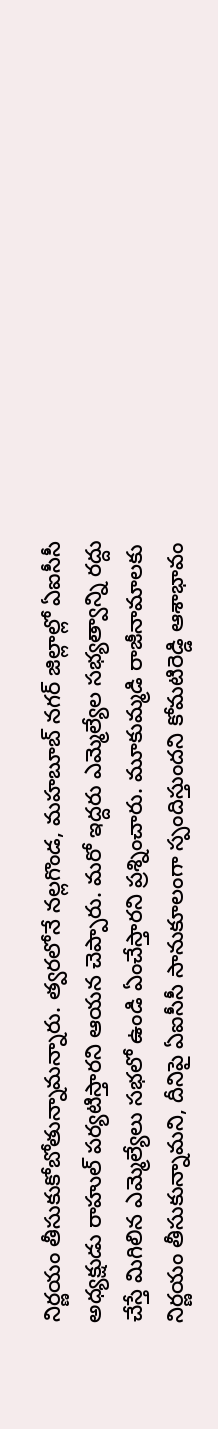నిర్ణయం తీసుకుకోబోతున్నామన్నారు. త్వరలోనే నల్లగొండ, మహబూబ్ నగర్ జిల్లాల్లో ఏఐసీసీ అధ్యక్షుడు రాహుల్ పర్యటిస్తారని ఆయన చెప్పారు. మరో ఇద్దరు ఎమ్మెల్యేల సభ్యత్వాన్ని రద్దు చేస్తే మిగిలిన ఎమ్మెల్యేలు సభలో ఉండి ఏంచేస్తారని ప్రశ్నించారు. మూకుమ్మడి రాజీనామాలకు నిర్ణయం తీసుకున్నామని, దీనిపై ఏఐసీసీ సానుకూలంగా స్పందిస్తుందని కోమటిరెడ్డి ఆశాభావం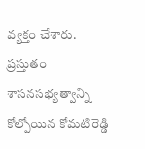వ్యక్తం చేశారు. ప్రస్తుతం శాసనసభ్యత్వాన్ని కోల్పోయిన కోమటిరెడ్డి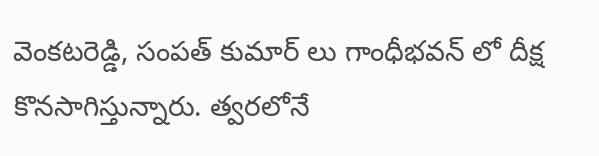వెంకటరెడ్డి, సంపత్ కుమార్ లు గాంధీభవన్ లో దీక్ష కొనసాగిస్తున్నారు. త్వరలోనే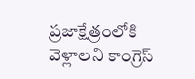ప్రజాక్షేత్రంలోకి వెళ్లాలని కాంగ్రెస్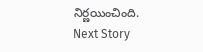నిర్ణయించింది.
Next Story